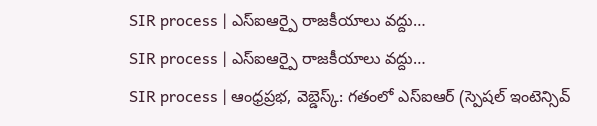SIR process | ఎస్ఐఆర్పై రాజకీయాలు వద్దు…
SIR process | ఎస్ఐఆర్పై రాజకీయాలు వద్దు…
SIR process | ఆంధ్రప్రభ, వెబ్డెస్క్: గతంలో ఎస్ఐఆర్ (స్పెషల్ ఇంటెన్సివ్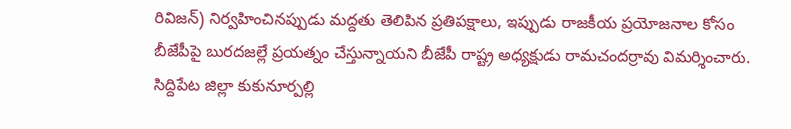రివిజన్) నిర్వహించినప్పుడు మద్దతు తెలిపిన ప్రతిపక్షాలు, ఇప్పుడు రాజకీయ ప్రయోజనాల కోసం బీజేపీపై బురదజల్లే ప్రయత్నం చేస్తున్నాయని బీజేపీ రాష్ట్ర అధ్యక్షుడు రామచందర్రావు విమర్శించారు.
సిద్దిపేట జిల్లా కుకునూర్పల్లి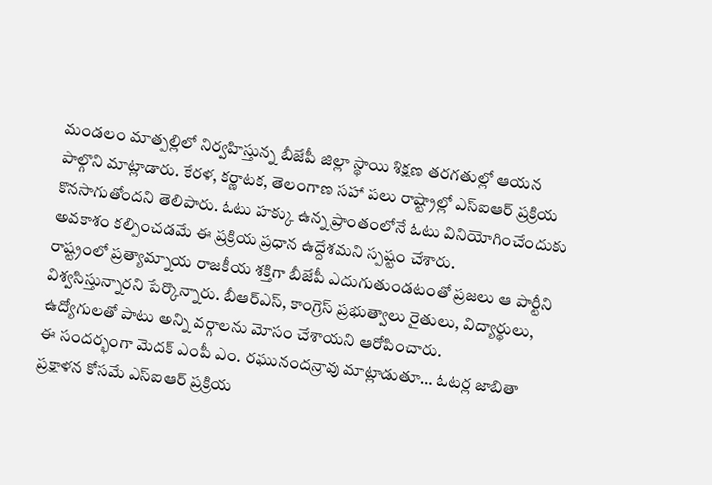మండలం మాత్పల్లిలో నిర్వహిస్తున్న బీజేపీ జిల్లా స్థాయి శిక్షణ తరగతుల్లో ఆయన పాల్గొని మాట్లాడారు. కేరళ, కర్ణాటక, తెలంగాణ సహా పలు రాష్ట్రాల్లో ఎస్ఐఆర్ ప్రక్రియ కొనసాగుతోందని తెలిపారు. ఓటు హక్కు ఉన్న ప్రాంతంలోనే ఓటు వినియోగించేందుకు అవకాశం కల్పించడమే ఈ ప్రక్రియ ప్రధాన ఉద్దేశమని స్పష్టం చేశారు.
రాష్ట్రంలో ప్రత్యామ్నాయ రాజకీయ శక్తిగా బీజేపీ ఎదుగుతుండటంతో ప్రజలు ఆ పార్టీని విశ్వసిస్తున్నారని పేర్కొన్నారు. బీఆర్ఎస్, కాంగ్రెస్ ప్రభుత్వాలు రైతులు, విద్యార్థులు, ఉద్యోగులతో పాటు అన్ని వర్గాలను మోసం చేశాయని ఆరోపించారు.
ఈ సందర్భంగా మెదక్ ఎంపీ ఎం. రఘునందన్రావు మాట్లాడుతూ… ఓటర్ల జాబితా ప్రక్షాళన కోసమే ఎస్ఐఆర్ ప్రక్రియ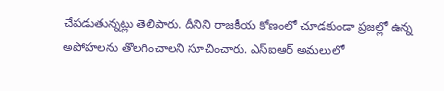చేపడుతున్నట్లు తెలిపారు. దీనిని రాజకీయ కోణంలో చూడకుండా ప్రజల్లో ఉన్న అపోహలను తొలగించాలని సూచించారు. ఎస్ఐఆర్ అమలులో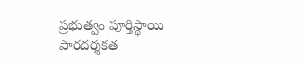ప్రభుత్వం పూర్తిస్థాయి పారదర్శకత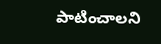పాటించాలని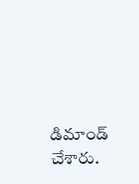డిమాండ్ చేశారు.